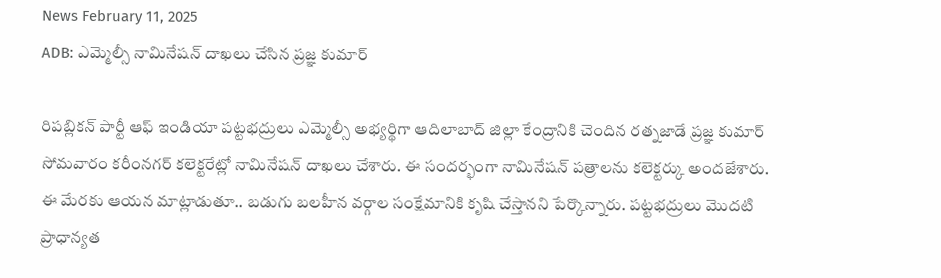News February 11, 2025
ADB: ఎమ్మెల్సీ నామినేషన్ దాఖలు చేసిన ప్రజ్ఞ కుమార్

రిపబ్లికన్ పార్టీ ఆఫ్ ఇండియా పట్టభద్రులు ఎమ్మెల్సీ అభ్యర్థిగా ఆదిలాబాద్ జిల్లా కేంద్రానికి చెందిన రత్నజాడే ప్రజ్ఞ కుమార్ సోమవారం కరీంనగర్ కలెక్టరేట్లో నామినేషన్ దాఖలు చేశారు. ఈ సందర్భంగా నామినేషన్ పత్రాలను కలెక్టర్కు అందజేశారు. ఈ మేరకు ఆయన మాట్లాడుతూ.. బడుగు బలహీన వర్గాల సంక్షేమానికి కృషి చేస్తానని పేర్కొన్నారు. పట్టభద్రులు మొదటి ప్రాధాన్యత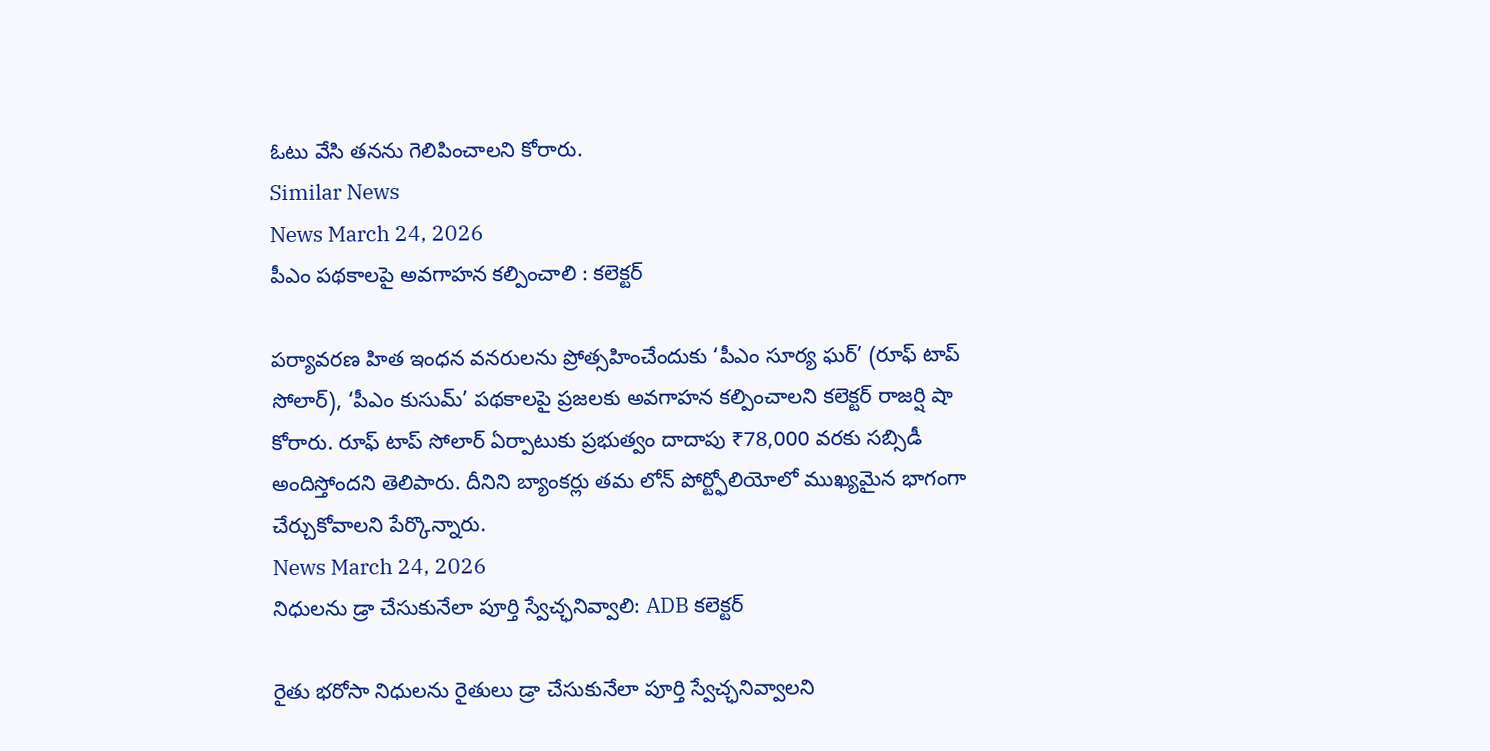ఓటు వేసి తనను గెలిపించాలని కోరారు.
Similar News
News March 24, 2026
పీఎం పథకాలపై అవగాహన కల్పించాలి : కలెక్టర్

పర్యావరణ హిత ఇంధన వనరులను ప్రోత్సహించేందుకు ‘పీఎం సూర్య ఘర్’ (రూఫ్ టాప్ సోలార్), ‘పీఎం కుసుమ్’ పథకాలపై ప్రజలకు అవగాహన కల్పించాలని కలెక్టర్ రాజర్షి షా కోరారు. రూఫ్ టాప్ సోలార్ ఏర్పాటుకు ప్రభుత్వం దాదాపు ₹78,000 వరకు సబ్సిడీ అందిస్తోందని తెలిపారు. దీనిని బ్యాంకర్లు తమ లోన్ పోర్ట్ఫోలియోలో ముఖ్యమైన భాగంగా చేర్చుకోవాలని పేర్కొన్నారు.
News March 24, 2026
నిధులను డ్రా చేసుకునేలా పూర్తి స్వేచ్ఛనివ్వాలి: ADB కలెక్టర్

రైతు భరోసా నిధులను రైతులు డ్రా చేసుకునేలా పూర్తి స్వేచ్ఛనివ్వాలని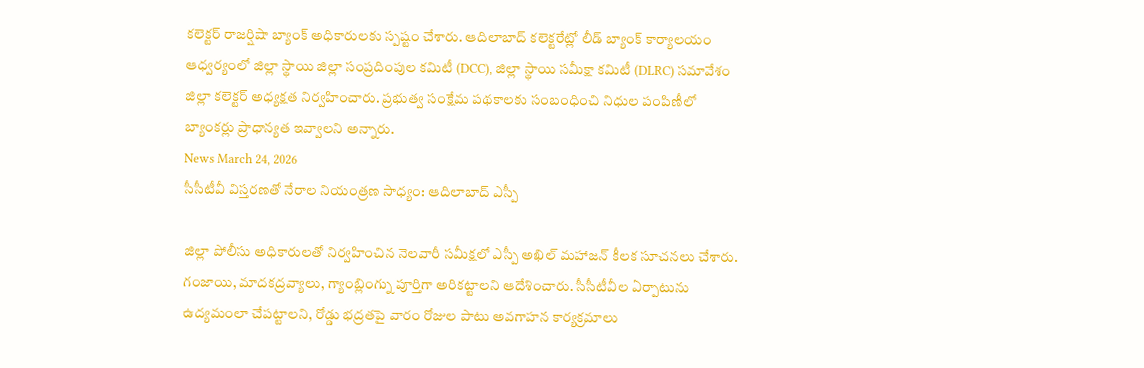కలెక్టర్ రాజర్షిషా బ్యాంక్ అధికారులకు స్పష్టం చేశారు. ఆదిలాబాద్ కలెక్టరేట్లో లీడ్ బ్యాంక్ కార్యాలయం ఆధ్వర్యంలో జిల్లా స్థాయి జిల్లా సంప్రదింపుల కమిటీ (DCC), జిల్లా స్థాయి సమీక్షా కమిటీ (DLRC) సమావేశం జిల్లా కలెక్టర్ అధ్యక్షత నిర్వహించారు. ప్రభుత్వ సంక్షేమ పథకాలకు సంబంధించి నిధుల పంపిణీలో బ్యాంకర్లు ప్రాధాన్యత ఇవ్వాలని అన్నారు.
News March 24, 2026
సీసీటీవీ విస్తరణతో నేరాల నియంత్రణ సాధ్యం: ఆదిలాబాద్ ఎస్పీ

జిల్లా పోలీసు అధికారులతో నిర్వహించిన నెలవారీ సమీక్షలో ఎస్పీ అఖిల్ మహాజన్ కీలక సూచనలు చేశారు. గంజాయి, మాదకద్రవ్యాలు, గ్యాంబ్లింగ్ను పూర్తిగా అరికట్టాలని ఆదేశించారు. సీసీటీవీల ఏర్పాటును ఉద్యమంలా చేపట్టాలని, రోడ్డు భద్రతపై వారం రోజుల పాటు అవగాహన కార్యక్రమాలు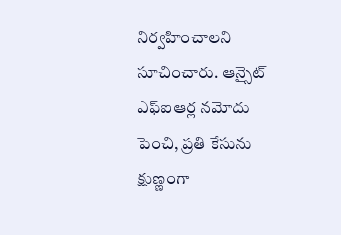నిర్వహించాలని సూచించారు. ఆన్సైట్ ఎఫ్ఐఆర్ల నమోదు పెంచి, ప్రతి కేసును క్షుణ్ణంగా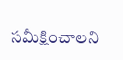సమీక్షించాలని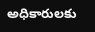అధికారులకు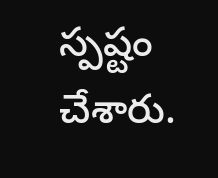స్పష్టం చేశారు.